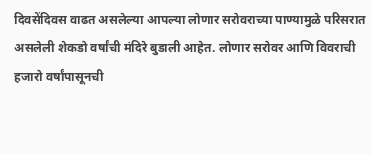दिवसेंदिवस वाढत असलेल्या आपल्या लोणार सरोवराच्या पाण्यामुळे परिसरात असलेली शेकडो वर्षांची मंदिरे बुडाली आहेत. लोणार सरोवर आणि विवराची हजारो वर्षांपासूनची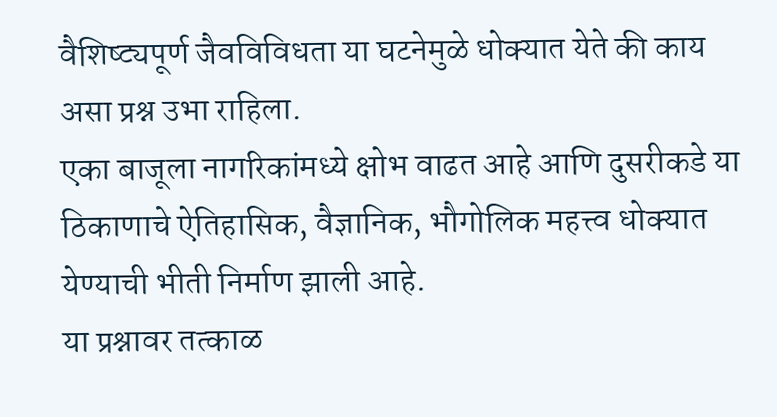वैशिष्ट्यपूर्ण जैवविविधता या घटनेमुळे धोक्यात येते की काय असा प्रश्न उभा राहिला.
एका बाजूला नागरिकांमध्ये क्षोभ वाढत आहे आणि दुसरीकडे या ठिकाणाचे ऐतिहासिक, वैज्ञानिक, भौगोलिक महत्त्व धोक्यात येण्याची भीती निर्माण झाली आहे.
या प्रश्नावर तत्काळ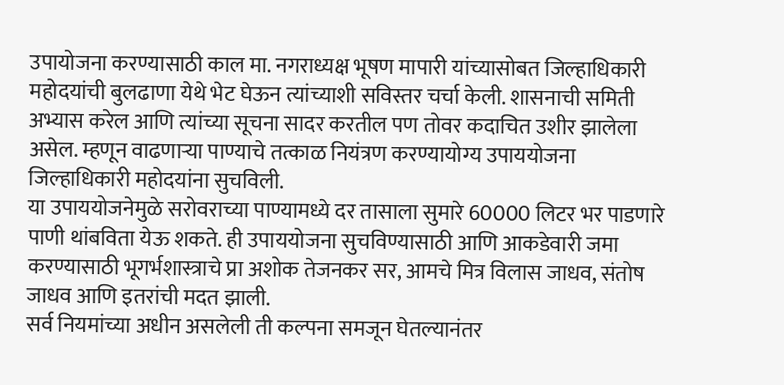उपायोजना करण्यासाठी काल मा. नगराध्यक्ष भूषण मापारी यांच्यासोबत जिल्हाधिकारी महोदयांची बुलढाणा येथे भेट घेऊन त्यांच्याशी सविस्तर चर्चा केली. शासनाची समिती अभ्यास करेल आणि त्यांच्या सूचना सादर करतील पण तोवर कदाचित उशीर झालेला असेल. म्हणून वाढणाऱ्या पाण्याचे तत्काळ नियंत्रण करण्यायोग्य उपाययोजना जिल्हाधिकारी महोदयांना सुचविली.
या उपाययोजनेमुळे सरोवराच्या पाण्यामध्ये दर तासाला सुमारे 60000 लिटर भर पाडणारे पाणी थांबविता येऊ शकते. ही उपाययोजना सुचविण्यासाठी आणि आकडेवारी जमा करण्यासाठी भूगर्भशास्त्राचे प्रा अशोक तेजनकर सर, आमचे मित्र विलास जाधव, संतोष जाधव आणि इतरांची मदत झाली.
सर्व नियमांच्या अधीन असलेली ती कल्पना समजून घेतल्यानंतर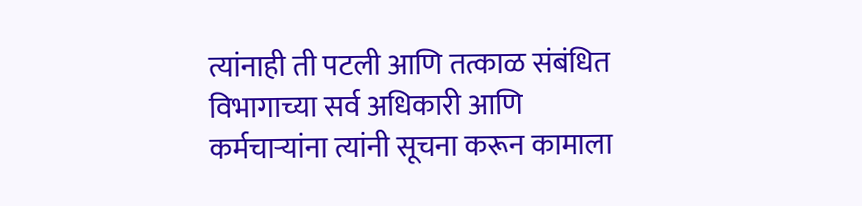त्यांनाही ती पटली आणि तत्काळ संबंधित विभागाच्या सर्व अधिकारी आणि कर्मचाऱ्यांना त्यांनी सूचना करून कामाला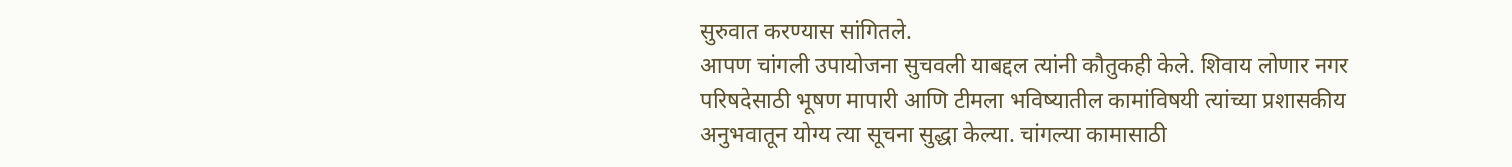सुरुवात करण्यास सांगितले.
आपण चांगली उपायोजना सुचवली याबद्दल त्यांनी कौतुकही केले. शिवाय लोणार नगर परिषदेसाठी भूषण मापारी आणि टीमला भविष्यातील कामांविषयी त्यांच्या प्रशासकीय अनुभवातून योग्य त्या सूचना सुद्धा केल्या. चांगल्या कामासाठी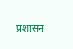प्रशासन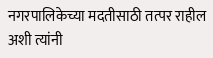नगरपालिकेच्या मदतीसाठी तत्पर राहील अशी त्यांनी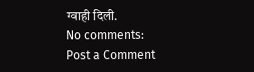ग्वाही दिली.
No comments:
Post a Comment